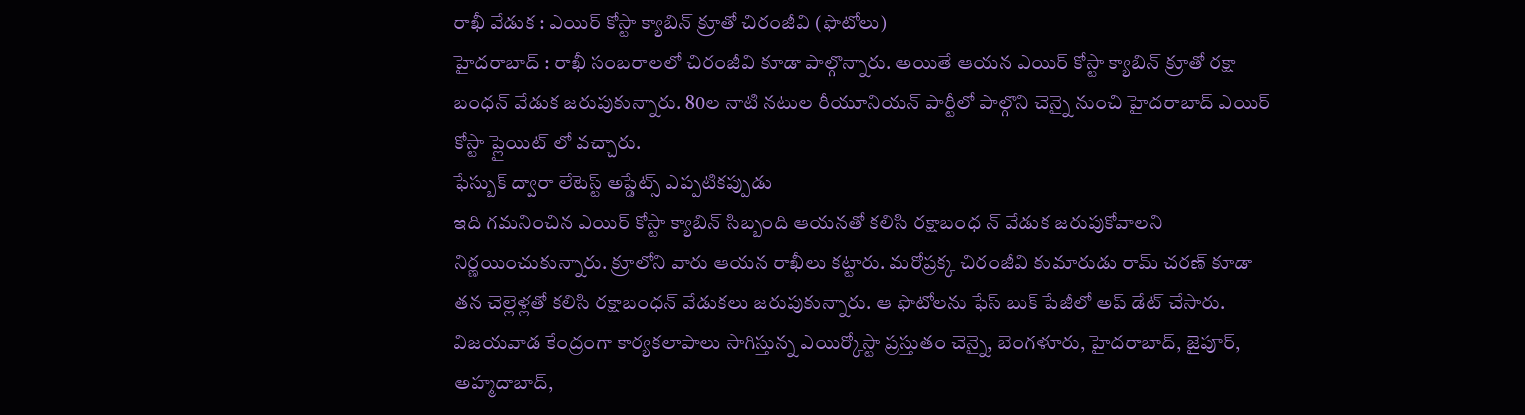రాఖీ వేడుక : ఎయిర్ కోస్టా క్యాబిన్ క్రూతో చిరంజీవి (ఫొటోలు)
హైదరాబాద్ : రాఖీ సంబరాలలో చిరంజీవి కూడా పాల్గొన్నారు. అయితే ఆయన ఎయిర్ కోస్టా క్యాబిన్ క్రూతో రక్షా బంధన్ వేడుక జరుపుకున్నారు. 80ల నాటి నటుల రీయూనియన్ పార్టీలో పాల్గొని చెన్నై నుంచి హైదరాబాద్ ఎయిర్ కోస్టా ప్లైయిట్ లో వచ్చారు.
ఫేస్బుక్ ద్వారా లేటెస్ట్ అప్డేట్స్ ఎప్పటికప్పుడు
ఇది గమనించిన ఎయిర్ కోస్టా క్యాబిన్ సిబ్బంది ఆయనతో కలిసి రక్షాబంధ న్ వేడుక జరుపుకోవాలని నిర్ణయించుకున్నారు. క్రూలోని వారు ఆయన రాఖీలు కట్టారు. మరోప్రక్క చిరంజీవి కుమారుడు రామ్ చరణ్ కూడా తన చెల్లెళ్లతో కలిసి రక్షాబంధన్ వేడుకలు జరుపుకున్నారు. ఆ ఫొటోలను ఫేస్ బుక్ పేజీలో అప్ డేట్ చేసారు.
విజయవాడ కేంద్రంగా కార్యకలాపాలు సాగిస్తున్న ఎయిర్కోస్టా ప్రస్తుతం చెన్నై, బెంగళూరు, హైదరాబాద్, జైపూర్, అహ్మదాబాద్,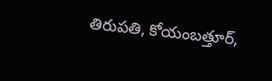తిరుపతి, కోయంబత్తూర్,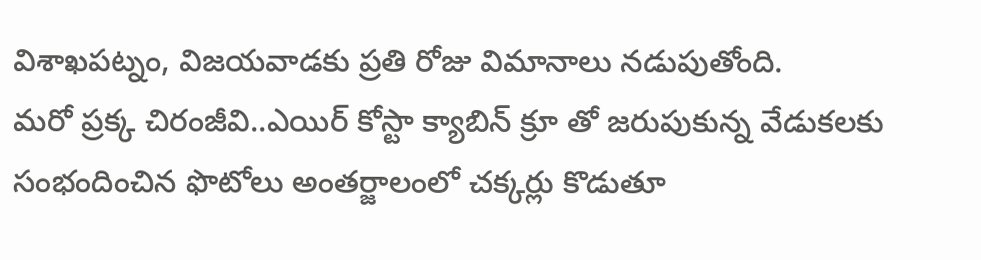విశాఖపట్నం, విజయవాడకు ప్రతి రోజు విమానాలు నడుపుతోంది.
మరో ప్రక్క చిరంజీవి..ఎయిర్ కోస్టా క్యాబిన్ క్రూ తో జరుపుకున్న వేడుకలకు సంభందించిన ఫొటోలు అంతర్జాలంలో చక్కర్లు కొడుతూ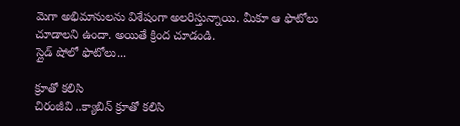మెగా అభిమానులను విశేషంగా అలరిస్తున్నాయి. మీకూ ఆ ఫొటోలు చూడాలని ఉందా. అయితే క్రింద చూడండి.
స్లైడ్ షోలో ఫొటోలు...

క్రూతో కలిసి
చిరంజీవి ..క్యాబిన్ క్రూతో కలిసి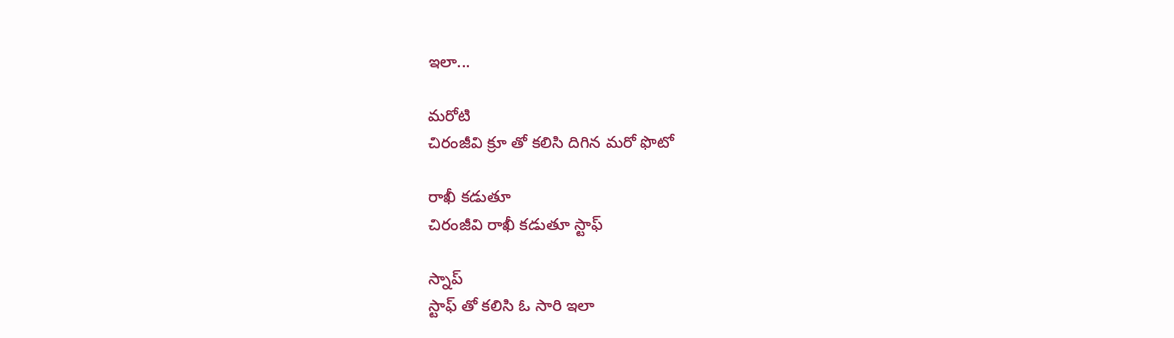ఇలా...

మరోటి
చిరంజీవి క్రూ తో కలిసి దిగిన మరో ఫొటో

రాఖీ కడుతూ
చిరంజీవి రాఖీ కడుతూ స్టాఫ్

స్నాప్
స్టాఫ్ తో కలిసి ఓ సారి ఇలా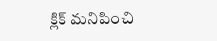క్లిక్ మనిపించి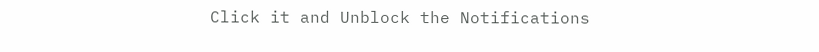Click it and Unblock the Notifications